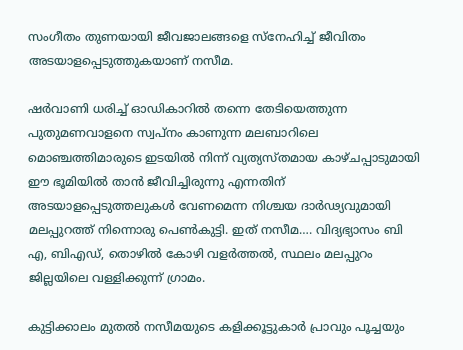സംഗീതം തുണയായി ജീവജാലങ്ങളെ സ്‌നേഹിച്ച് ജീവിതം അടയാളപ്പെടുത്തുകയാണ് നസീമ.

ഷര്‍വാണി ധരിച്ച് ഓഡികാറില്‍ തന്നെ തേടിയെത്തുന്ന പുതുമണവാളനെ സ്വപ്‌നം കാണുന്ന മലബാറിലെ മൊഞ്ചത്തിമാരുടെ ഇടയില്‍ നിന്ന് വ്യത്യസ്തമായ കാഴ്ചപ്പാടുമായി ഈ ഭൂമിയില്‍ താന്‍ ജീവിച്ചിരുന്നു എന്നതിന് അടയാളപ്പെടുത്തലുകള്‍ വേണമെന്ന നിശ്ചയ ദാര്‍ഢ്യവുമായി മലപ്പുറത്ത് നിന്നൊരു പെണ്‍കുട്ടി. ഇത് നസീമ…. വിദ്യഭ്യാസം ബി എ, ബിഎഡ്, തൊഴില്‍ കോഴി വളര്‍ത്തല്‍, സ്ഥലം മലപ്പുറം ജില്ലയിലെ വള്ളിക്കുന്ന് ഗ്രാമം.

കുട്ടിക്കാലം മുതല്‍ നസീമയുടെ കളിക്കൂട്ടുകാര്‍ പ്രാവും പൂച്ചയും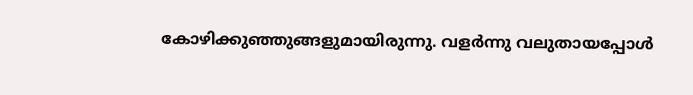കോഴിക്കുഞ്ഞുങ്ങളുമായിരുന്നു. വളര്‍ന്നു വലുതായപ്പോള്‍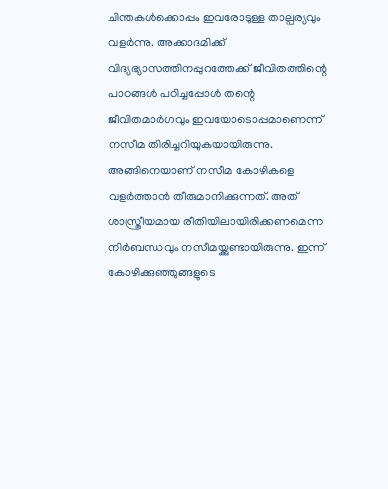ചിന്തകള്‍ക്കൊപ്പം ഇവരോടുള്ള താല്പര്യവും വളര്‍ന്നു. അക്കാദമിക്ക് വിദ്യഭ്യാസത്തിനപ്പുറത്തേക്ക് ജീവിതത്തിന്റെ പാഠങ്ങള്‍ പഠിച്ചപ്പോള്‍ തന്റെ ജീവിതമാര്‍ഗവും ഇവയോടൊപ്പമാണെന്ന് നസീമ തിരിച്ചറിയുകയായിരുന്നു. അങ്ങിനെയാണ് നസീമ കോഴികളെ വളര്‍ത്താന്‍ തീരുമാനിക്കുന്നത്. അത് ശാസ്ത്രീയമായ രീതിയിലായിരിക്കണമെന്ന നിര്‍ബന്ധവും നസീമയ്ക്കുണ്ടായിരുന്നു. ഇന്ന് കോഴിക്കുഞ്ഞുങ്ങളുടെ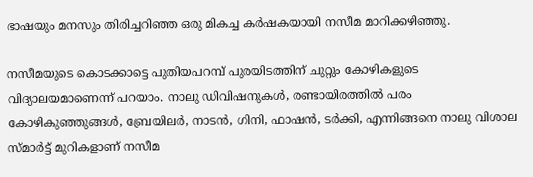ഭാഷയും മനസും തിരിച്ചറിഞ്ഞ ഒരു മികച്ച കര്‍ഷകയായി നസീമ മാറിക്കഴിഞ്ഞു.

നസീമയുടെ കൊടക്കാട്ടെ പുതിയപറമ്പ് പുരയിടത്തിന് ചുറ്റും കോഴികളുടെ വിദ്യാലയമാണെന്ന് പറയാം. നാലു ഡിവിഷനുകള്‍, രണ്ടായിരത്തില്‍ പരം കോഴികുഞ്ഞുങ്ങള്‍, ബ്രേയിലര്‍, നാടന്‍, ഗിനി, ഫാഷന്‍, ടര്‍ക്കി, എന്നിങ്ങനെ നാലു വിശാല സ്മാര്‍ട്ട് മുറികളാണ് നസീമ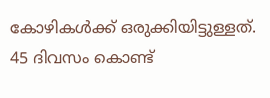കോഴികള്‍ക്ക് ഒരുക്കിയിട്ടുള്ളത്. 45 ദിവസം കൊണ്ട്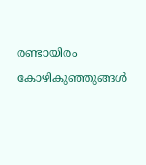രണ്ടായിരം കോഴികുഞ്ഞുങ്ങള്‍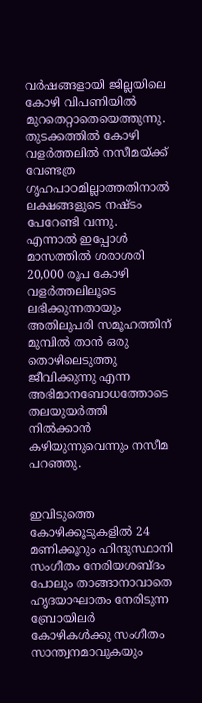വര്‍ഷങ്ങളായി ജില്ലയിലെ കോഴി വിപണിയില്‍ മുറതെറ്റാതെയെത്തുന്നു. തുടക്കത്തില്‍ കോഴി വളര്‍ത്തലില്‍ നസീമയ്ക്ക് വേണ്ടത്ര ഗൃഹപാഠമില്ലാത്തതിനാല്‍ ലക്ഷങ്ങളുടെ നഷ്ടം പേറേണ്ടി വന്നു. എന്നാല്‍ ഇപ്പോള്‍ മാസത്തില്‍ ശരാശരി 20,000 രൂപ കോഴി വളര്‍ത്തലിലൂടെ ലഭിക്കുന്നതായും അതിലുപരി സമൂഹത്തിന് മുമ്പില്‍ താന്‍ ഒരു തൊഴിലെടുത്തു ജീവിക്കുന്നു എന്ന അഭിമാനബോധത്തോടെ തലയുയര്‍ത്തി നില്‍ക്കാന്‍ കഴിയുന്നുവെന്നും നസീമ പറഞ്ഞു.


ഇവിടുത്തെ കോഴിക്കൂടുകളില്‍ 24 മണിക്കൂറും ഹിന്ദുസ്ഥാനി സംഗീതം നേരിയശബ്ദം പോലും താങ്ങാനാവാതെ ഹൃദയാഘാതം നേരിടുന്ന ബ്രോയിലര്‍ കോഴികള്‍ക്കു സംഗീതം സാന്ത്വനമാവുകയും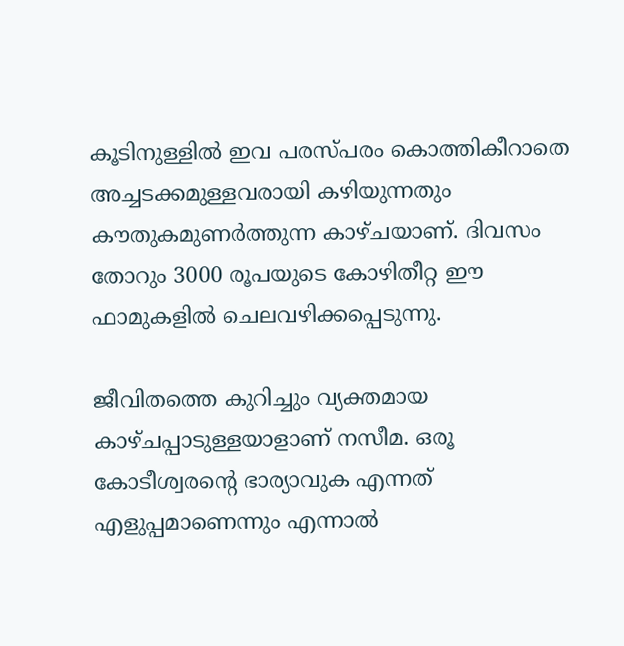കൂടിനുള്ളില്‍ ഇവ പരസ്പരം കൊത്തികീറാതെ അച്ചടക്കമുള്ളവരായി കഴിയുന്നതും കൗതുകമുണര്‍ത്തുന്ന കാഴ്ചയാണ്. ദിവസം തോറും 3000 രൂപയുടെ കോഴിതീറ്റ ഈ ഫാമുകളില്‍ ചെലവഴിക്കപ്പെടുന്നു.

ജീവിതത്തെ കുറിച്ചും വ്യക്തമായ കാഴ്ചപ്പാടുള്ളയാളാണ് നസീമ. ഒരൂ കോടീശ്വരന്റെ ഭാര്യാവുക എന്നത് എളുപ്പമാണെന്നും എന്നാല്‍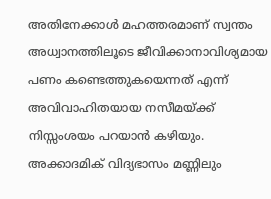അതിനേക്കാള്‍ മഹത്തരമാണ് സ്വന്തം അധ്വാനത്തിലൂടെ ജീവിക്കാനാവിശ്യമായ പണം കണ്ടെത്തുകയെന്നത് എന്ന് അവിവാഹിതയായ നസീമയ്ക്ക് നിസ്സംശയം പറയാന്‍ കഴിയും. അക്കാദമിക് വിദ്യഭാസം മണ്ണിലും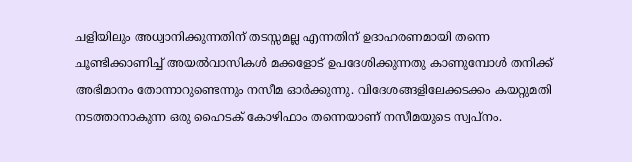ചളിയിലും അധ്വാനിക്കുന്നതിന് തടസ്സമല്ല എന്നതിന് ഉദാഹരണമായി തന്നെ ചൂണ്ടിക്കാണിച്ച് അയല്‍വാസികള്‍ മക്കളോട് ഉപദേശിക്കുന്നതു കാണുമ്പോള്‍ തനിക്ക് അഭിമാനം തോന്നാറുണ്ടെന്നും നസീമ ഓര്‍ക്കുന്നു. വിദേശങ്ങളിലേക്കടക്കം കയറ്റുമതി നടത്താനാകുന്ന ഒരു ഹൈടക് കോഴിഫാം തന്നെയാണ് നസീമയുടെ സ്വപ്‌നം.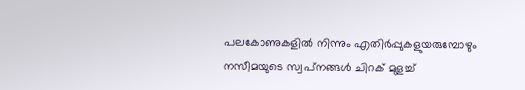പലകോണുകളില്‍ നിന്നും എതിര്‍പ്പുകളുയരുമ്പോഴും നസീമയുടെ സ്വപ്‌നങ്ങള്‍ ചിറക് മുളച്ച്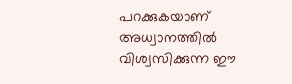പറക്കുകയാണ് അധ്വാനത്തില്‍ വിശ്വസിക്കുന്ന ഈ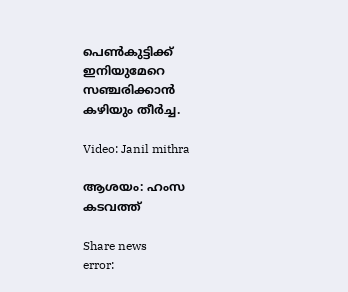പെണ്‍കുട്ടിക്ക് ഇനിയുമേറെ സഞ്ചരിക്കാന്‍ കഴിയും തീര്‍ച്ച.

Video: Janil mithra

ആശയം: ഹംസ കടവത്ത്‌

Share news
error: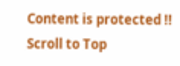Content is protected !!
Scroll to Top